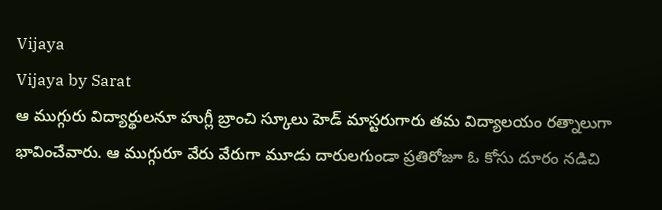Vijaya
Vijaya by Sarat
ఆ ముగ్గురు విద్యార్థులనూ హుగ్లీ బ్రాంచి స్కూలు హెడ్ మాస్టరుగారు తమ విద్యాలయం రత్నాలుగా భావించేవారు. ఆ ముగ్గురూ వేరు వేరుగా మూడు దారులగుండా ప్రతిరోజూ ఓ కోసు దూరం నడిచి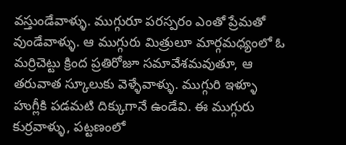వస్తుండేవాళ్ళు. ముగ్గురూ పరస్పరం ఎంతో ప్రేమతో వుండేవాళ్ళు. ఆ ముగ్గురు మిత్రులూ మార్గమధ్యంలో ఓ మర్రిచెట్టు క్రింద ప్రతిరోజూ సమావేశమవుతూ, ఆ తరువాత స్కూలుకు వెళ్ళేవాళ్ళు. ముగ్గురి ఇళ్ళూ హుగ్లీకి పడమటి దిక్కుగానే ఉండేవి. ఈ ముగ్గురు కుర్రవాళ్ళు, పట్టణంలో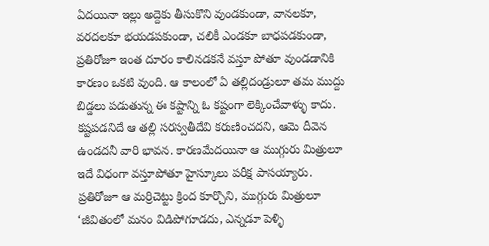ఏదయినా ఇల్లు అద్దెకు తీసుకొని వుండకుండా, వానలకూ, వరదలకూ భయడపకుండా, చలికీ ఎండకూ బాధపడకుండా, ప్రతిరోజూ ఇంత దూరం కాలినడకనే వస్తూ పోతూ వుండడానికి కారణం ఒకటి వుంది. ఆ కాలంలో ఏ తల్లిదండ్రులూ తమ ముద్దు బిడ్డలు పడుతున్న ఈ కష్టాన్ని ఓ కష్టంగా లెక్కించేవాళ్ళు కాదు. కష్టపడనిదే ఆ తల్లి సరస్వతీదేవి కరుణించదని, ఆమె దీవెన ఉండదనీ వారి భావన. కారణమేదయినా ఆ ముగ్గురు మిత్రులూ ఇదే విధంగా వస్తూపోతూ హైస్కూలు పరీక్ష పాసయ్యారు. ప్రతిరోజూ ఆ మర్రిచెట్టు క్రింద కూర్చొని, ముగ్గురు మిత్రులూ ‘జీవితంలో మనం విడిపోగూడదు, ఎన్నడూ పెళ్ళి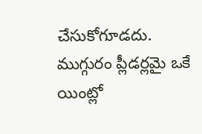చేసుకోగూడదు. ముగ్గురం ప్లీడర్లమై ఒకే యింట్లో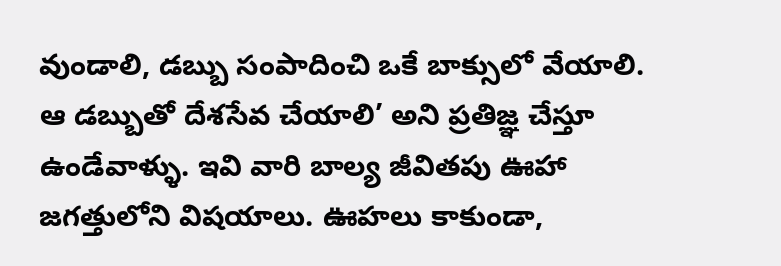వుండాలి, డబ్బు సంపాదించి ఒకే బాక్సులో వేయాలి. ఆ డబ్బుతో దేశసేవ చేయాలి’ అని ప్రతిజ్ఞ చేస్తూ ఉండేవాళ్ళు. ఇవి వారి బాల్య జీవితపు ఊహా జగత్తులోని విషయాలు. ఊహలు కాకుండా,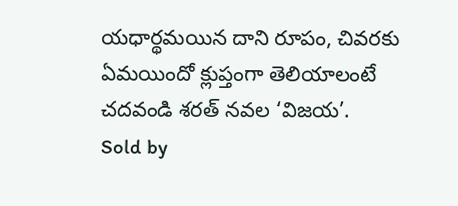యధార్థమయిన దాని రూపం, చివరకు ఏమయిందో క్లుప్తంగా తెలియాలంటే చదవండి శరత్ నవల ‘విజయ’.
Sold by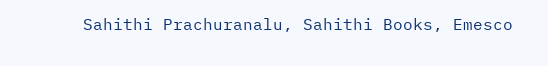Sahithi Prachuranalu, Sahithi Books, Emesco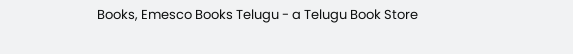Books, Emesco Books Telugu - a Telugu Book Store